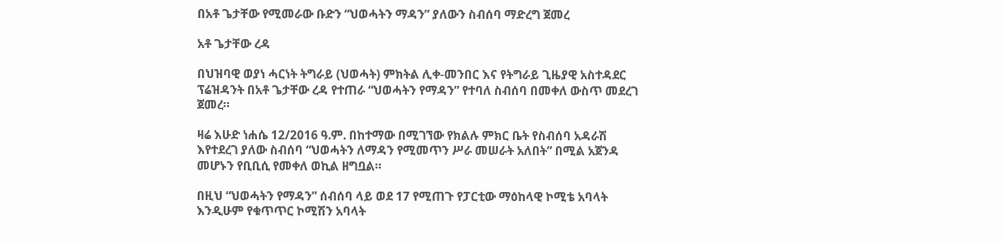በአቶ ጌታቸው የሚመራው ቡድን “ህወሓትን ማዳን” ያለውን ስብሰባ ማድረግ ጀመረ

አቶ ጌታቸው ረዳ

በህዝባዊ ወያነ ሓርነት ትግራይ (ህወሓት) ምክትል ሊቀ-መንበር እና የትግራይ ጊዜያዊ አስተዳደር ፕሬዝዳንት በአቶ ጌታቸው ረዳ የተጠራ “ህወሓትን የማዳን” የተባለ ስብሰባ በመቀለ ውስጥ መደረገ ጀመረ።

ዛሬ እሁድ ነሐሴ 12/2016 ዓ.ም. በከተማው በሚገኘው የክልሉ ምክር ቤት የስብሰባ አዳራሽ እየተደረገ ያለው ስብሰባ “ህወሓትን ለማዳን የሚመጥን ሥራ መሠራት አለበት” በሚል አጀንዳ መሆኑን የቢቢሲ የመቀለ ወኪል ዘግቧል።

በዚህ “ህወሓትን የማዳን” ሰብሰባ ላይ ወደ 17 የሚጠጉ የፓርቲው ማዕከላዊ ኮሚቴ አባላት እንዲሁም የቁጥጥር ኮሚሽን አባላት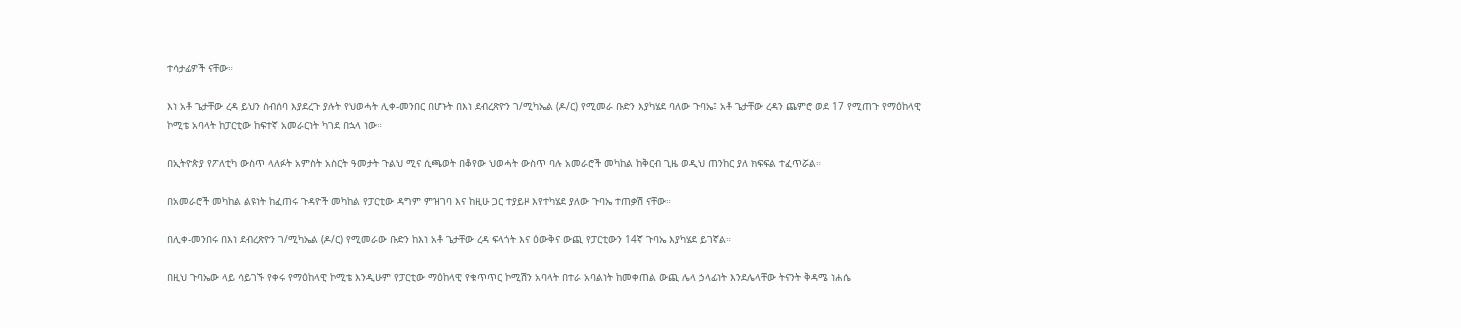ተሳታፊዎች ናቸው።

እነ አቶ ጌታቸው ረዳ ይህን ስብሰባ እያደረጉ ያሉት የህወሓት ሊቀ-መንበር በሆኑት በእነ ደብረጽዮን ገ/ሚካኤል (ዶ/ር) የሚመራ ቡድን እያካሄደ ባለው ጉባኤ፤ አቶ ጌታቸው ረዳን ጨምሮ ወደ 17 የሚጠጉ የማዕከላዊ ኮሚቴ አባላት ከፓርቲው ከፍተኛ አመራርነት ካገደ በኋላ ነው።

በኢትዮጵያ የፖለቲካ ውስጥ ላለፉት አምስት አስርት ዓመታት ጉልህ ሚና ሲጫወት በቆየው ህወሓት ውስጥ ባሉ አመራሮች መካከል ከቅርብ ጊዜ ወዲህ ጠንከር ያለ ክፍፍል ተፈጥሯል።

በአመራሮች መካከል ልዩነት ከፈጠሩ ጉዳዮች መካከል የፓርቲው ዳግም ምዝገባ እና ከዚሁ ጋር ተያይዞ እየተካሄደ ያለው ጉባኤ ተጠቃሽ ናቸው።

በሊቀ-መንበሩ በእነ ደብረጽዮን ገ/ሚካኤል (ዶ/ር) የሚመራው ቡድን ከእነ አቶ ጌታቸው ረዳ ፍላጎት እና ዕውቅና ውጪ የፓርቲውን 14ኛ ጉባኤ እያካሄደ ይገኛል።

በዚህ ጉባኤው ላይ ሳይገኙ የቀሩ የማዕከላዊ ኮሚቴ እንዲሁም የፓርቲው ማዕከላዊ የቁጥጥር ኮሚሽን አባላት በተራ አባልነት ከመቀጠል ውጪ ሌላ ኃላፊነት እንደሌላቸው ትናንት ቅዳሜ ነሐሴ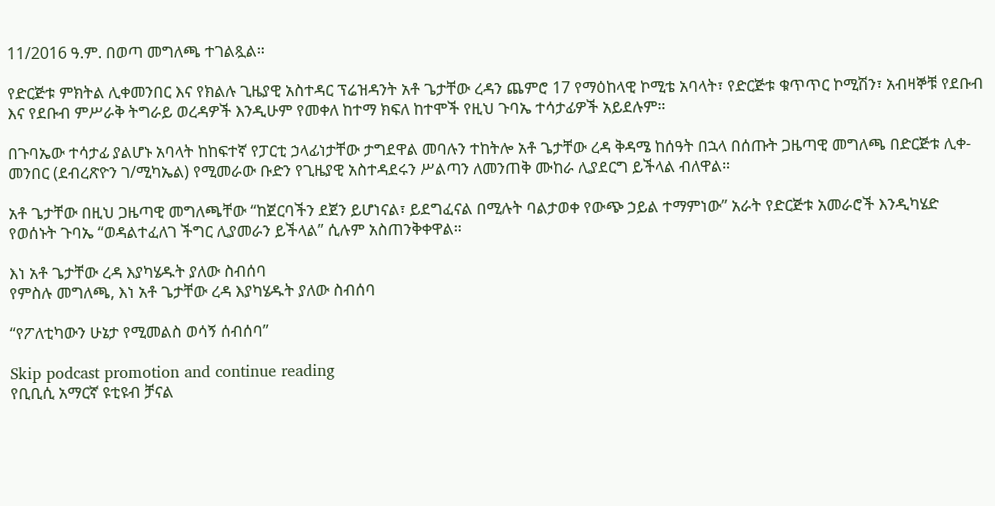11/2016 ዓ.ም. በወጣ መግለጫ ተገልጿል።

የድርጅቱ ምክትል ሊቀመንበር እና የክልሉ ጊዜያዊ አስተዳር ፕሬዝዳንት አቶ ጌታቸው ረዳን ጨምሮ 17 የማዕከላዊ ኮሚቴ አባላት፣ የድርጅቱ ቁጥጥር ኮሚሽን፣ አብዛኞቹ የደቡብ እና የደቡብ ምሥራቅ ትግራይ ወረዳዎች እንዲሁም የመቀለ ከተማ ክፍለ ከተሞች የዚህ ጉባኤ ተሳታፊዎች አይደሉም።

በጉባኤው ተሳታፊ ያልሆኑ አባላት ከከፍተኛ የፓርቲ ኃላፊነታቸው ታግደዋል መባሉን ተከትሎ አቶ ጌታቸው ረዳ ቅዳሜ ከሰዓት በኋላ በሰጡት ጋዜጣዊ መግለጫ በድርጅቱ ሊቀ-መንበር (ደብረጽዮን ገ/ሚካኤል) የሚመራው ቡድን የጊዜያዊ አስተዳደሩን ሥልጣን ለመንጠቅ ሙከራ ሊያደርግ ይችላል ብለዋል።

አቶ ጌታቸው በዚህ ጋዜጣዊ መግለጫቸው “ከጀርባችን ደጀን ይሆነናል፣ ይደግፈናል በሚሉት ባልታወቀ የውጭ ኃይል ተማምነው” አራት የድርጅቱ አመራሮች እንዲካሄድ የወሰኑት ጉባኤ “ወዳልተፈለገ ችግር ሊያመራን ይችላል” ሲሉም አስጠንቅቀዋል።

እነ አቶ ጌታቸው ረዳ እያካሄዱት ያለው ስብሰባ
የምስሉ መግለጫ, እነ አቶ ጌታቸው ረዳ እያካሄዱት ያለው ስብሰባ

“የፖለቲካውን ሁኔታ የሚመልስ ወሳኝ ሰብሰባ”

Skip podcast promotion and continue reading
የቢቢሲ አማርኛ ዩቲዩብ ቻናል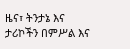ዜና፣ ትንታኔ እና ታሪኮችን በምሥል እና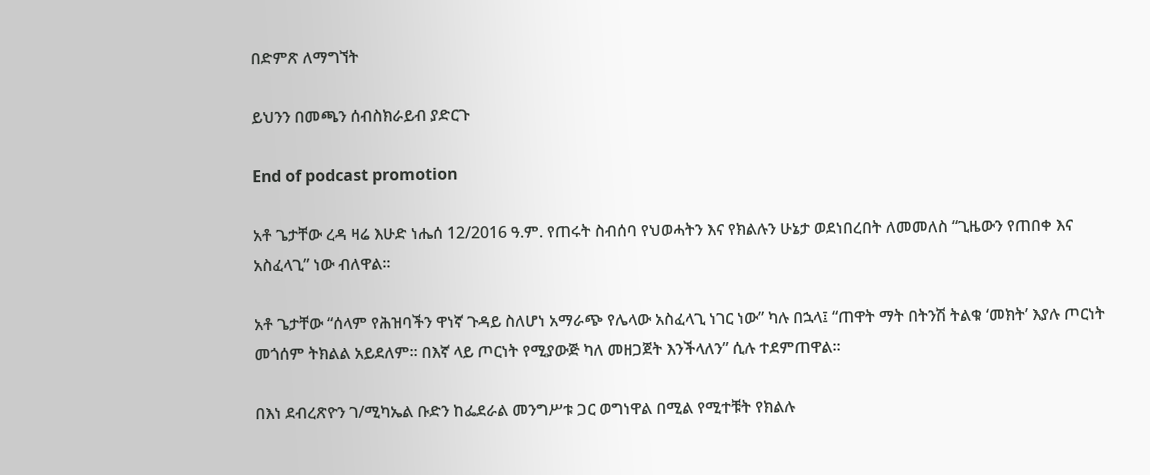በድምጽ ለማግኘት

ይህንን በመጫን ሰብስክራይብ ያድርጉ

End of podcast promotion

አቶ ጌታቸው ረዳ ዛሬ እሁድ ነሔሰ 12/2016 ዓ.ም. የጠሩት ስብሰባ የህወሓትን እና የክልሉን ሁኔታ ወደነበረበት ለመመለስ “ጊዜውን የጠበቀ እና አስፈላጊ” ነው ብለዋል።

አቶ ጌታቸው “ሰላም የሕዝባችን ዋነኛ ጉዳይ ስለሆነ አማራጭ የሌላው አስፈላጊ ነገር ነው” ካሉ በኋላ፤ “ጠዋት ማት በትንሽ ትልቁ ‘መክት’ እያሉ ጦርነት መጎሰም ትክልል አይደለም። በእኛ ላይ ጦርነት የሚያውጅ ካለ መዘጋጀት እንችላለን” ሲሉ ተደምጠዋል።

በእነ ደብረጽዮን ገ/ሚካኤል ቡድን ከፌደራል መንግሥቱ ጋር ወግነዋል በሚል የሚተቹት የክልሉ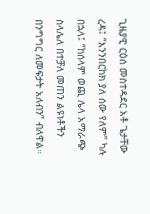ጊዜያዊ ርዕሰ መስተዳደር አቶ ጌታቸው ረዳ፤ “እንንበርከክ ያለ ሰው የለም” ካሉ በኋላ፤ “ከሰላም ወጪ ሌላ አማራጭ ስላሌለ በተቻለ መጠን ልዩነቶችን በንግግር ለመፍታት አለብን” ብለዋል።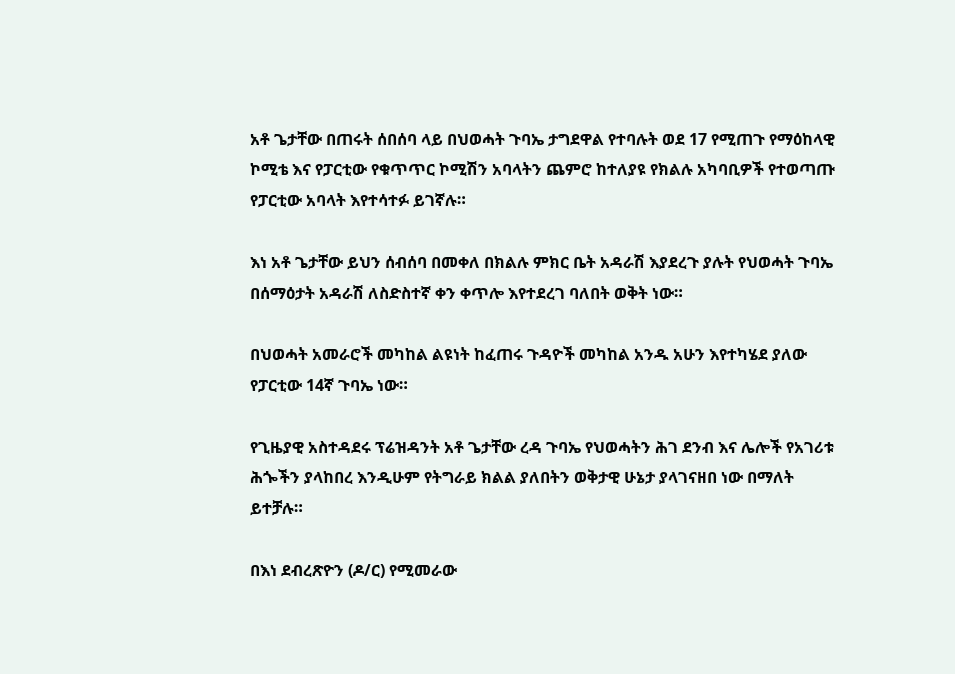አቶ ጌታቸው በጠሩት ሰበሰባ ላይ በህወሓት ጉባኤ ታግደዋል የተባሉት ወደ 17 የሚጠጉ የማዕከላዊ ኮሚቴ እና የፓርቲው የቁጥጥር ኮሚሽን አባላትን ጨምሮ ከተለያዩ የክልሉ አካባቢዎች የተወጣጡ የፓርቲው አባላት እየተሳተፉ ይገኛሉ።

እነ አቶ ጌታቸው ይህን ሰብሰባ በመቀለ በክልሉ ምክር ቤት አዳራሽ እያደረጉ ያሉት የህወሓት ጉባኤ በሰማዕታት አዳራሽ ለስድስተኛ ቀን ቀጥሎ እየተደረገ ባለበት ወቅት ነው።

በህወሓት አመራሮች መካከል ልዩነት ከፈጠሩ ጉዳዮች መካከል አንዱ አሁን እየተካሄደ ያለው የፓርቲው 14ኛ ጉባኤ ነው።

የጊዜያዊ አስተዳደሩ ፕሬዝዳንት አቶ ጌታቸው ረዳ ጉባኤ የህወሓትን ሕገ ደንብ እና ሌሎች የአገሪቱ ሕጐችን ያላከበረ እንዲሁም የትግራይ ክልል ያለበትን ወቅታዊ ሁኔታ ያላገናዘበ ነው በማለት ይተቻሉ።

በእነ ደብረጽዮን (ዶ/ር) የሚመራው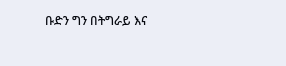ቡድን ግን በትግራይ እና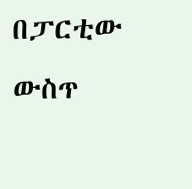በፓርቲው ውስጥ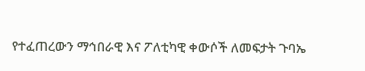የተፈጠረውን ማኅበራዊ እና ፖለቲካዊ ቀውሶች ለመፍታት ጉባኤ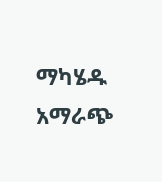ማካሄዱ አማራጭ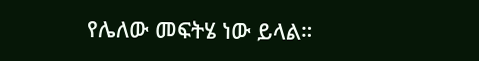የሌለው መፍትሄ ነው ይላል።